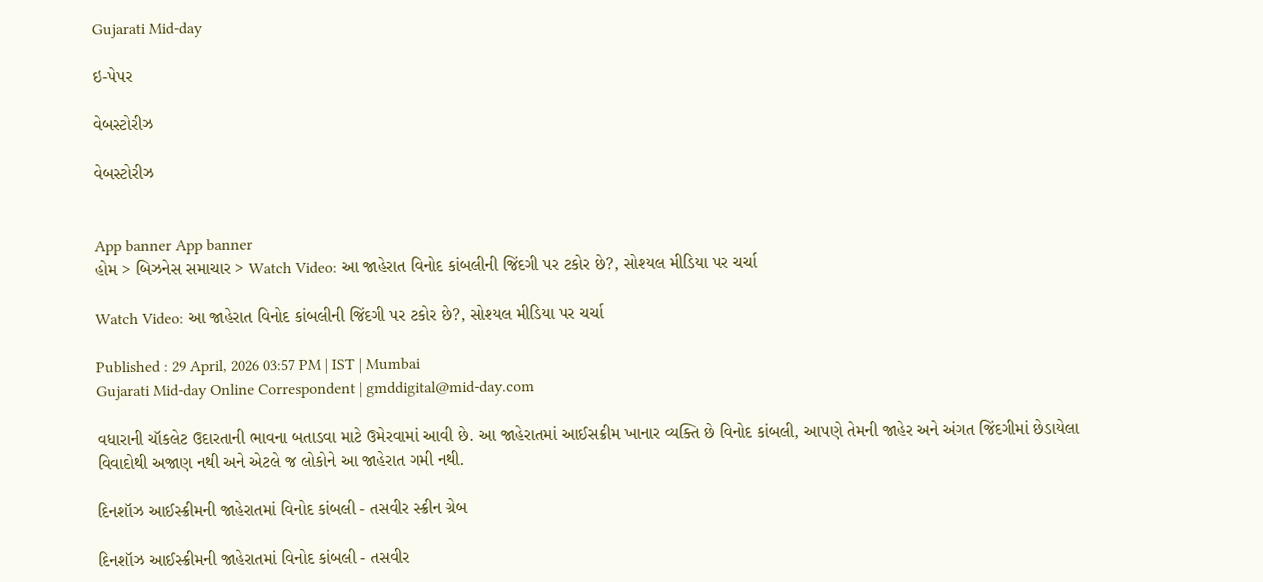Gujarati Mid-day

ઇ-પેપર

વેબસ્ટોરીઝ

વેબસ્ટોરીઝ


App banner App banner
હોમ > બિઝનેસ સમાચાર > Watch Video: આ જાહેરાત વિનોદ કાંબલીની જિંદગી પર ટકોર છે?, સોશ્યલ મીડિયા પર ચર્ચા

Watch Video: આ જાહેરાત વિનોદ કાંબલીની જિંદગી પર ટકોર છે?, સોશ્યલ મીડિયા પર ચર્ચા

Published : 29 April, 2026 03:57 PM | IST | Mumbai
Gujarati Mid-day Online Correspondent | gmddigital@mid-day.com

વધારાની ચૉકલેટ ઉદારતાની ભાવના બતાડવા માટે ઉમેરવામાં આવી છે. આ જાહેરાતમાં આઈસક્રીમ ખાનાર વ્યક્તિ છે વિનોદ કાંબલી, આપણે તેમની જાહેર અને અંગત જિંદગીમાં છેડાયેલા વિવાદોથી અજાણ નથી અને એટલે જ લોકોને આ જાહેરાત ગમી નથી.

દિનશૉઝ આઈસ્ક્રીમની જાહેરાતમાં વિનોદ કાંબલી - તસવીર સ્ક્રીન ગ્રેબ

દિનશૉઝ આઈસ્ક્રીમની જાહેરાતમાં વિનોદ કાંબલી - તસવીર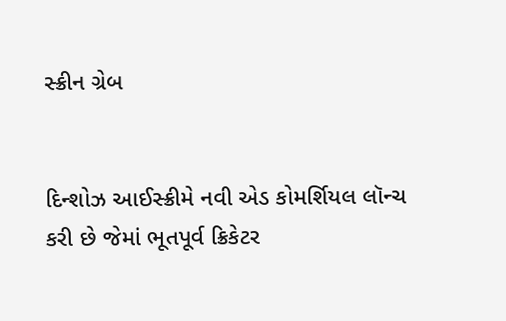સ્ક્રીન ગ્રેબ


દિન્શોઝ આઈસ્ક્રીમે નવી એડ કોમર્શિયલ લૉન્ચ કરી છે જેમાં ભૂતપૂર્વ ક્રિકેટર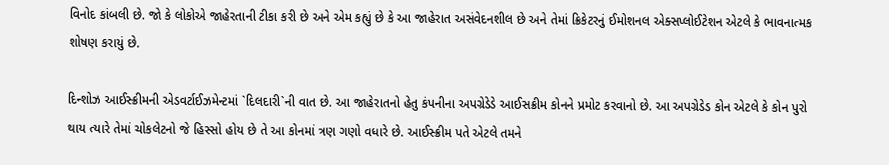વિનોદ કાંબલી છે. જો કે લોકોએ જાહેરતાની ટીકા કરી છે અને એમ કહ્યું છે કે આ જાહેરાત અસંવેદનશીલ છે અને તેમાં ક્રિકેટરનું ઈમોશનલ એક્સપ્લોઈટેશન એટલે કે ભાવનાત્મક શોષણ કરાયું છે.

દિન્શોઝ આઈસ્ક્રીમની એડવર્ટાઈઝમેન્ટમાં `દિલદારી`ની વાત છે. આ જાહેરાતનો હેતુ કંપનીના અપગ્રેડેડે આઈસક્રીમ કોનને પ્રમોટ કરવાનો છે. આ અપગ્રેડેડ કોન એટલે કે કોન પુરો થાય ત્યારે તેમાં ચોકલેટનો જે હિસ્સો હોય છે તે આ કોનમાં ત્રણ ગણો વધારે છે. આઈસ્ક્રીમ પતે એટલે તમને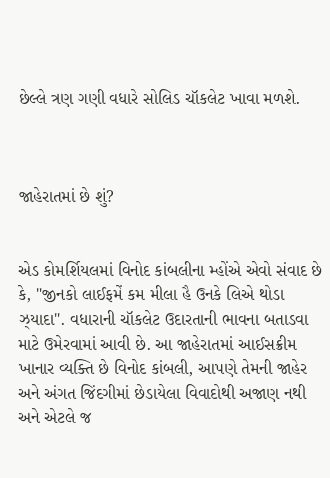છેલ્લે ત્રણ ગણી વધારે સોલિડ ચૉકલેટ ખાવા મળશે.



જાહેરાતમાં છે શું?


એડ કોમર્શિયલમાં વિનોદ કાંબલીના મ્હોંએ એવો સંવાદ છે કે, "જીનકો લાઈફમેં કમ મીલા હૈ ઉનકે લિએ થોડા ઝ્યાદા". વધારાની ચૉકલેટ ઉદારતાની ભાવના બતાડવા માટે ઉમેરવામાં આવી છે. આ જાહેરાતમાં આઈસક્રીમ ખાનાર વ્યક્તિ છે વિનોદ કાંબલી, આપણે તેમની જાહેર અને અંગત જિંદગીમાં છેડાયેલા વિવાદોથી અજાણ નથી અને એટલે જ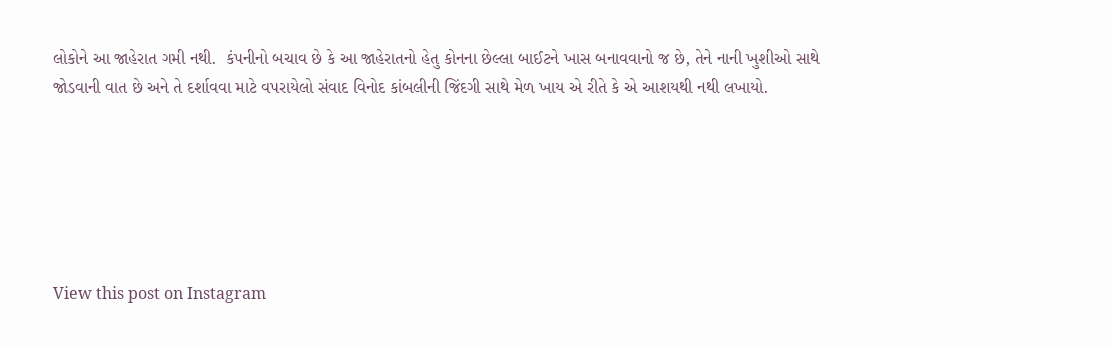લોકોને આ જાહેરાત ગમી નથી.  કંપનીનો બચાવ છે કે આ જાહેરાતનો હેતુ કોનના છેલ્લા બાઈટને ખાસ બનાવવાનો જ છે, તેને નાની ખુશીઓ સાથે જોડવાની વાત છે અને તે દર્શાવવા માટે વપરાયેલો સંવાદ વિનોદ કાંબલીની જિંદગી સાથે મેળ ખાય એ રીતે કે એ આશયથી નથી લખાયો.






View this post on Instagram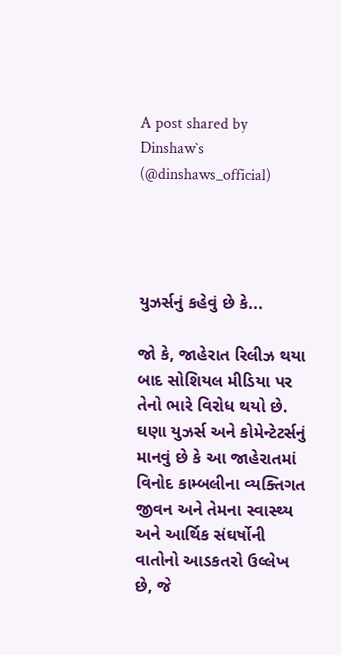A post shared by Dinshaw`s (@dinshaws_official)




યુઝર્સનું કહેવું છે કે...

જો કે, જાહેરાત રિલીઝ થયા બાદ સોશિયલ મીડિયા પર તેનો ભારે વિરોધ થયો છે. ઘણા યુઝર્સ અને કોમેન્ટેટર્સનું માનવું છે કે આ જાહેરાતમાં વિનોદ કામ્બલીના વ્યક્તિગત જીવન અને તેમના સ્વાસ્થ્ય અને આર્થિક સંઘર્ષોની વાતોનો આડકતરો ઉલ્લેખ છે, જે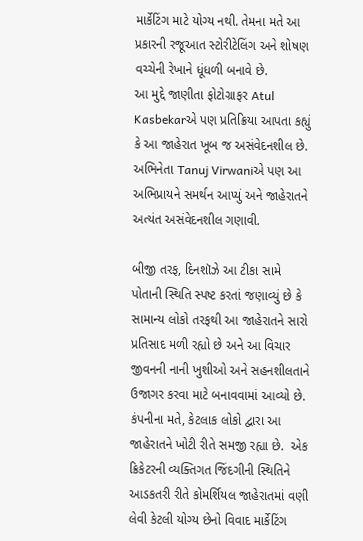માર્કેટિંગ માટે યોગ્ય નથી. તેમના મતે આ પ્રકારની રજૂઆત સ્ટોરીટેલિંગ અને શોષણ વચ્ચેની રેખાને ધૂંધળી બનાવે છે.
આ મુદ્દે જાણીતા ફોટોગ્રાફર Atul Kasbekarએ પણ પ્રતિક્રિયા આપતા કહ્યું કે આ જાહેરાત ખૂબ જ અસંવેદનશીલ છે. અભિનેતા Tanuj Virwaniએ પણ આ અભિપ્રાયને સમર્થન આપ્યું અને જાહેરાતને અત્યંત અસંવેદનશીલ ગણાવી.

બીજી તરફ, દિનશૉઝે આ ટીકા સામે પોતાની સ્થિતિ સ્પષ્ટ કરતાં જણાવ્યું છે કે સામાન્ય લોકો તરફથી આ જાહેરાતને સારો પ્રતિસાદ મળી રહ્યો છે અને આ વિચાર જીવનની નાની ખુશીઓ અને સહનશીલતાને ઉજાગર કરવા માટે બનાવવામાં આવ્યો છે. કંપનીના મતે, કેટલાક લોકો દ્વારા આ જાહેરાતને ખોટી રીતે સમજી રહ્યા છે.  એક ક્રિકેટરની વ્યક્તિગત જિંદગીની સ્થિતિને આડકતરી રીતે કોમર્શિયલ જાહેરાતમાં વણી લેવી કેટલી યોગ્ય છેનો વિવાદ માર્કેટિંગ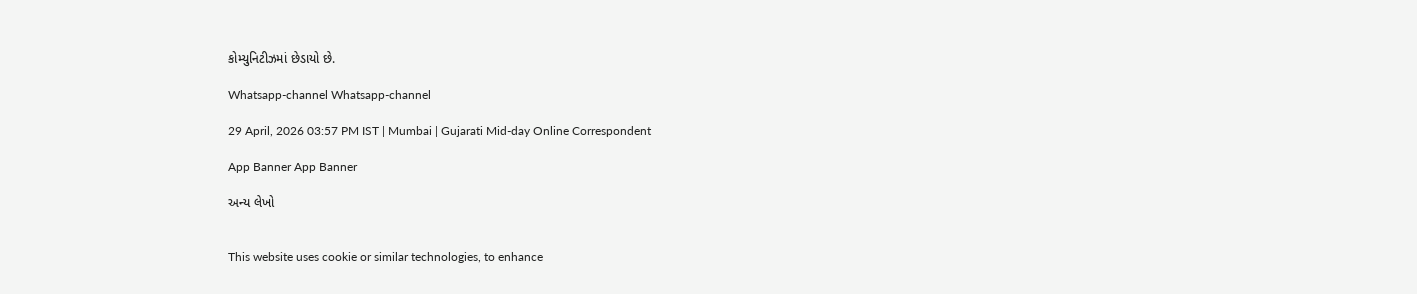કોમ્યુનિટીઝમાં છેડાયો છે.

Whatsapp-channel Whatsapp-channel

29 April, 2026 03:57 PM IST | Mumbai | Gujarati Mid-day Online Correspondent

App Banner App Banner

અન્ય લેખો


This website uses cookie or similar technologies, to enhance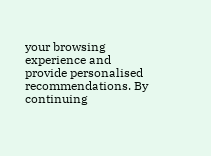your browsing experience and provide personalised recommendations. By continuing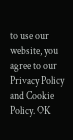to use our website, you agree to our Privacy Policy and Cookie Policy. OK